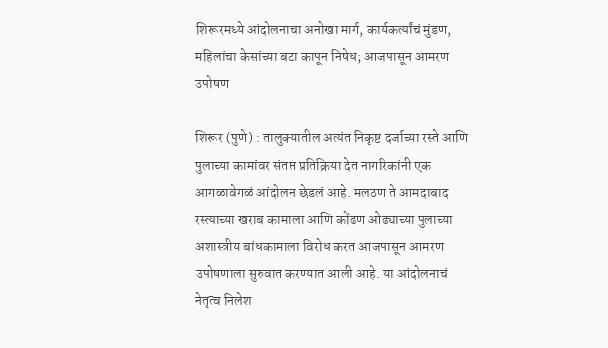शिरूरमध्ये आंदोलनाचा अनोखा मार्ग, कार्यकर्त्यांचं मुंडण, महिलांचा केसांच्या बटा कापून निषेध; आजपासून आमरण उपोषण

शिरूर (पुणे) : तालुक्यातील अत्यंत निकृष्ट दर्जाच्या रस्ते आणि पुलाच्या कामांवर संतप्त प्रतिक्रिया देत नागरिकांनी एक आगळावेगळं आंदोलन छेडलं आहे. मलठण ते आमदाबाद रस्त्याच्या खराब कामाला आणि कोंढण ओढ्याच्या पुलाच्या अशास्त्रीय बांधकामाला विरोध करत आजपासून आमरण उपोषणाला सुरुवात करण्यात आली आहे. या आंदोलनाचं नेतृत्व निलेश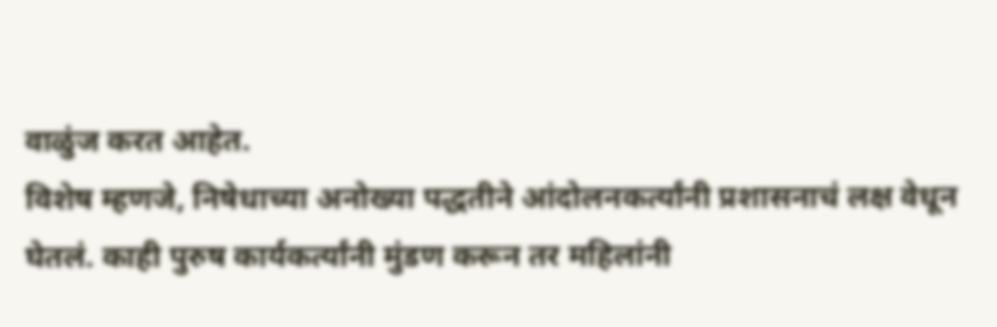वाळुंज करत आहेत.
विशेष म्हणजे, निषेधाच्या अनोख्या पद्धतीने आंदोलनकर्त्यांनी प्रशासनाचं लक्ष वेधून घेतलं. काही पुरुष कार्यकर्त्यांनी मुंडण करून तर महिलांनी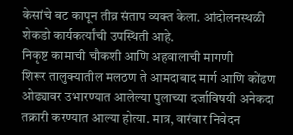केसांचे बट कापून तीव्र संताप व्यक्त केला. आंदोलनस्थळी शेकडो कार्यकर्त्यांची उपस्थिती आहे.
निकृष्ट कामाची चौकशी आणि अहवालाची मागणी
शिरूर तालुक्यातील मलठण ते आमदाबाद मार्ग आणि कोंढण ओढ्यावर उभारण्यात आलेल्या पुलाच्या दर्जाविषयी अनेकदा तक्रारी करण्यात आल्या होत्या. मात्र, वारंवार निवेदन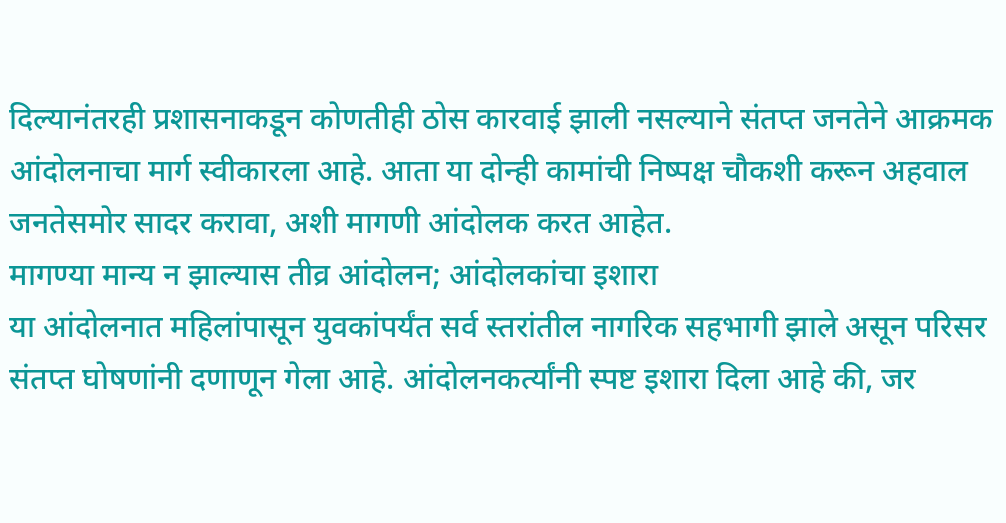दिल्यानंतरही प्रशासनाकडून कोणतीही ठोस कारवाई झाली नसल्याने संतप्त जनतेने आक्रमक आंदोलनाचा मार्ग स्वीकारला आहे. आता या दोन्ही कामांची निष्पक्ष चौकशी करून अहवाल जनतेसमोर सादर करावा, अशी मागणी आंदोलक करत आहेत.
मागण्या मान्य न झाल्यास तीव्र आंदोलन; आंदोलकांचा इशारा
या आंदोलनात महिलांपासून युवकांपर्यंत सर्व स्तरांतील नागरिक सहभागी झाले असून परिसर संतप्त घोषणांनी दणाणून गेला आहे. आंदोलनकर्त्यांनी स्पष्ट इशारा दिला आहे की, जर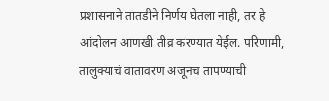प्रशासनाने तातडीने निर्णय घेतला नाही, तर हे आंदोलन आणखी तीव्र करण्यात येईल. परिणामी, तालुक्याचं वातावरण अजूनच तापण्याची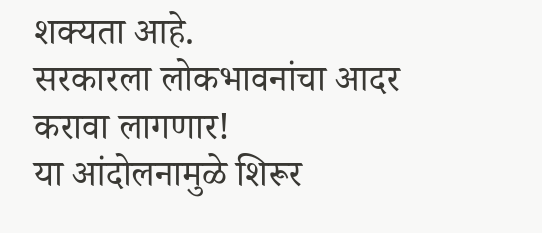शक्यता आहे.
सरकारला लोकभावनांचा आदर करावा लागणार!
या आंदोलनामुळे शिरूर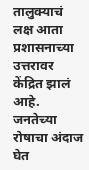तालुक्याचं लक्ष आता प्रशासनाच्या उत्तरावर केंद्रित झालं आहे. जनतेच्या रोषाचा अंदाज घेत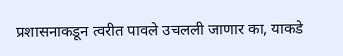प्रशासनाकडून त्वरीत पावले उचलली जाणार का, याकडे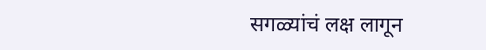सगळ्यांचं लक्ष लागून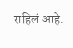राहिलं आहे.